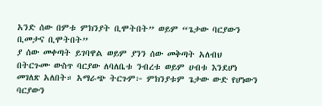አንድ ሰው በምቱ ምክንያት ቢሞትበት” ወይም “ጌታው ባርያውን ቢመታና ቢሞትበት”
ያ ሰው መቀጣት ይገባዋል ወይም ያንን ሰው መቅጣት አለብህ
በትርጉሙ ውስጥ ባርያው ለባለቤቱ ንብረቱ ወይም ሀብቱ እንደሆነ መገለጽ አለበት። አማራጭ ትርጉም፦ ምክንያቱም ጌታው ውድ የሆነውን ባርያውን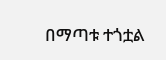በማጣቱ ተጎቷል